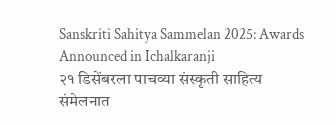Sanskriti Sahitya Sammelan 2025: Awards Announced in Ichalkaranji
२१ डिसेंबरला पाचव्या संस्कृती साहित्य संमेलनात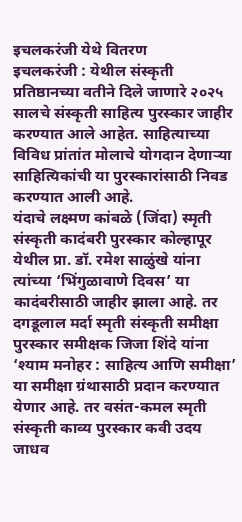इचलकरंजी येथे वितरण
इचलकरंजी : येथील संस्कृती प्रतिष्ठानच्या वतीने दिले जाणारे २०२५ सालचे संस्कृती साहित्य पुरस्कार जाहीर करण्यात आले आहेत. साहित्याच्या विविध प्रांतांत मोलाचे योगदान देणाऱ्या साहित्यिकांची या पुरस्कारांसाठी निवड करण्यात आली आहे.
यंदाचे लक्ष्मण कांबळे (जिंदा) स्मृती संस्कृती कादंबरी पुरस्कार कोल्हापूर येथील प्रा. डॉ. रमेश साळुंखे यांना त्यांच्या ‘भिंगुळावाणे दिवस’ या कादंबरीसाठी जाहीर झाला आहे. तर दगडूलाल मर्दा स्मृती संस्कृती समीक्षा पुरस्कार समीक्षक जिजा शिंदे यांना ‘श्याम मनोहर : साहित्य आणि समीक्षा’ या समीक्षा ग्रंथासाठी प्रदान करण्यात येणार आहे. तर वसंत-कमल स्मृती संस्कृती काव्य पुरस्कार कवी उदय जाधव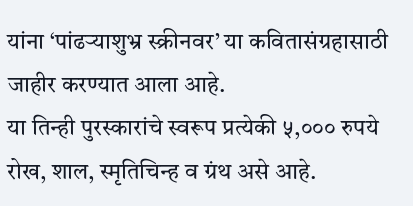यांना ‘पांढऱ्याशुभ्र स्क्रीनवर’ या कवितासंग्रहासाठी जाहीर करण्यात आला आहे.
या तिन्ही पुरस्कारांचे स्वरूप प्रत्येकी ५,००० रुपये रोख, शाल, स्मृतिचिन्ह व ग्रंथ असे आहे.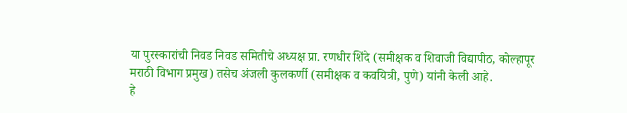या पुरस्कारांची निवड निवड समितीचे अध्यक्ष प्रा. रणधीर शिंदे (समीक्षक व शिवाजी विद्यापीठ, कोल्हापूर मराठी विभाग प्रमुख) तसेच अंजली कुलकर्णी (समीक्षक व कवयित्री, पुणे) यांनी केली आहे.
हे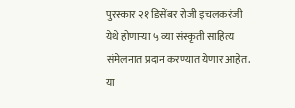पुरस्कार २१ डिसेंबर रोजी इचलकरंजी येथे होणाऱ्या ५ व्या संस्कृती साहित्य संमेलनात प्रदान करण्यात येणार आहेत. या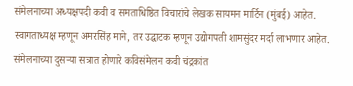संमेलनाच्या अध्यक्षपदी कवी व समताधिष्ठित विचारांचे लेखक सायमन मार्टिन (मुंबई) आहेत. स्वागताध्यक्ष म्हणून अमरसिंह माने, तर उद्घाटक म्हणून उद्योगपती शामसुंदर मर्दा लाभणार आहेत.
संमेलनाच्या दुसऱ्या सत्रात होणारे कविसंमेलन कवी चंद्रकांत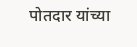पोतदार यांच्या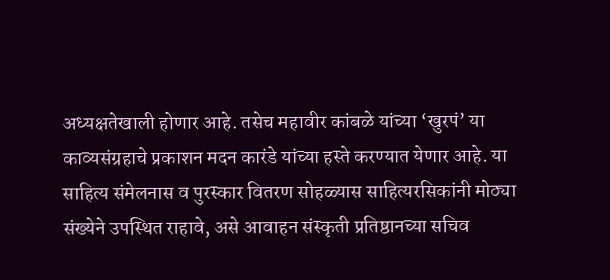अध्यक्षतेखाली होणार आहे. तसेच महावीर कांबळे यांच्या ‘खुरपं’ या काव्यसंग्रहाचे प्रकाशन मदन कारंडे यांच्या हस्ते करण्यात येणार आहे. या साहित्य संमेलनास व पुरस्कार वितरण सोहळ्यास साहित्यरसिकांनी मोठ्या संख्येने उपस्थित राहावे, असे आवाहन संस्कृती प्रतिष्ठानच्या सचिव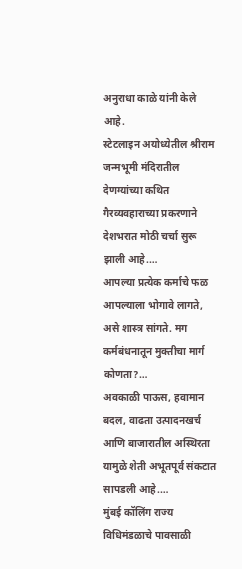अनुराधा काळे यांनी केले आहे.
स्टेटलाइन अयोध्येतील श्रीराम जन्मभूमी मंदिरातील देणग्यांच्या कथित गैरव्यवहाराच्या प्रकरणाने देशभरात मोठी चर्चा सुरू झाली आहे.…
आपल्या प्रत्येक कर्माचे फळ आपल्याला भोगावे लागते, असे शास्त्र सांगते. मग कर्मबंधनातून मुक्तीचा मार्ग कोणता?…
अवकाळी पाऊस, हवामान बदल, वाढता उत्पादनखर्च आणि बाजारातील अस्थिरता यामुळे शेती अभूतपूर्व संकटात सापडली आहे.…
मुंबई कॉलिंग राज्य विधिमंडळाचे पावसाळी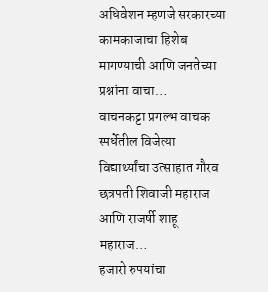अधिवेशन म्हणजे सरकारच्या कामकाजाचा हिशेब मागण्याची आणि जनतेच्या प्रश्नांना वाचा…
वाचनकट्टा प्रगल्भ वाचक स्पर्धेतील विजेत्या विद्यार्थ्यांचा उत्साहात गौरव छत्रपती शिवाजी महाराज आणि राजर्षी शाहू महाराज…
हजारो रुपयांचा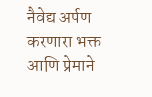नैवेद्य अर्पण करणारा भक्त आणि प्रेमाने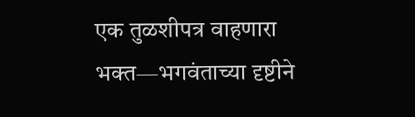एक तुळशीपत्र वाहणारा भक्त—भगवंताच्या दृष्टीने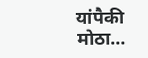यांपैकी मोठा…